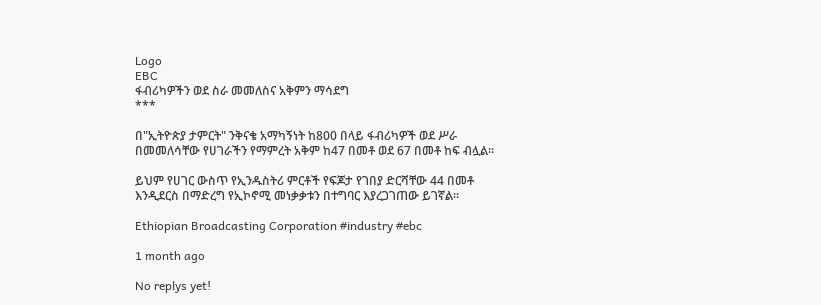Logo
EBC
ፋብሪካዎችን ወደ ስራ መመለስና አቅምን ማሳደግ
***

በ"ኢትዮጵያ ታምርት" ንቅናቄ አማካኝነት ከ800 በላይ ፋብሪካዎች ወደ ሥራ በመመለሳቸው የሀገራችን የማምረት አቅም ከ47 በመቶ ወደ 67 በመቶ ከፍ ብሏል።

ይህም የሀገር ውስጥ የኢንዱስትሪ ምርቶች የፍጆታ የገበያ ድርሻቸው 44 በመቶ እንዲደርስ በማድረግ የኢኮኖሚ መነቃቃቱን በተግባር እያረጋገጠው ይገኛል።

Ethiopian Broadcasting Corporation #industry #ebc

1 month ago

No replys yet!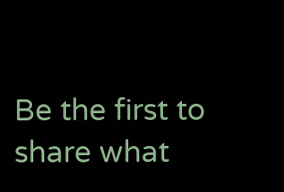Be the first to share what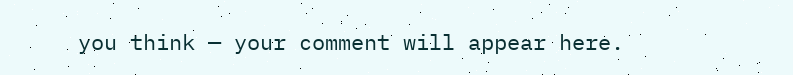you think — your comment will appear here.